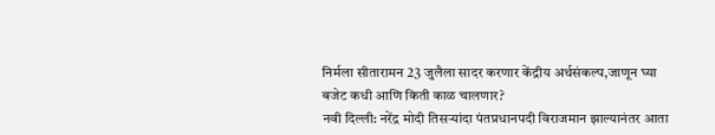निर्मला सीतारामन 23 जुलैला सादर करणार केंद्रीय अर्थसंकल्प,जाणून घ्या बजेट कधी आणि किती काळ चालणार?
नवी दिल्ली: नरेंद्र मोदी तिसऱ्यांदा पंतप्रधानपदी विराजमान झाल्यानंतर आता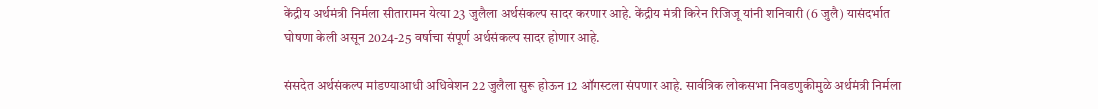केंद्रीय अर्थमंत्री निर्मला सीतारामन येत्या 23 जुलैला अर्थसंकल्प सादर करणार आहे. केंद्रीय मंत्री किरेन रिजिजू यांनी शनिवारी (6 जुलै) यासंदर्भात घोषणा केली असून 2024-25 वर्षाचा संपूर्ण अर्थसंकल्प सादर होणार आहे.

संसदेत अर्थसंकल्प मांडण्याआधी अधिवेशन 22 जुलैला सुरू होऊन 12 ऑगस्टला संपणार आहे. सार्वत्रिक लोकसभा निवडणुकीमुळे अर्थमंत्री निर्मला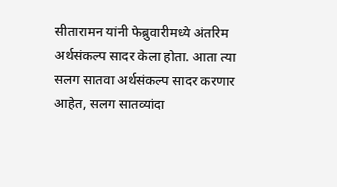सीतारामन यांनी फेब्रुवारीमध्ये अंतरिम अर्थसंकल्प सादर केला होता. आता त्या सलग सातवा अर्थसंकल्प सादर करणार आहेत, सलग सातव्यांदा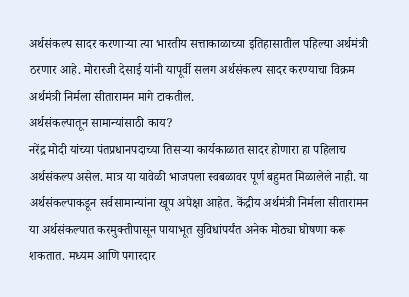अर्थसंकल्प सादर करणाऱ्या त्या भारतीय सत्ताकाळाच्या इतिहासातील पहिल्या अर्थमंत्री ठरणार आहे. मोरारजी देसाई यांनी यापूर्वी सलग अर्थसंकल्प सादर करण्याचा विक्रम अर्थमंत्री निर्मला सीतारामन मागे टाकतील.
अर्थसंकल्पातून सामान्यांसाठी काय?
नरेंद्र मोदी यांच्या पंतप्रधानपदाच्या तिसऱ्या कार्यकाळात सादर होणारा हा पहिलाच अर्थसंकल्प असेल. मात्र या यावेळी भाजपला स्वबळावर पूर्ण बहुमत मिळालेले नाही. या अर्थसंकल्पाकडून सर्वसामान्यांना खूप अपेक्षा आहेत. केंद्रीय अर्थमंत्री निर्मला सीतारामन या अर्थसंकल्पात करमुक्तीपासून पायाभूत सुविधांपर्यंत अनेक मोठ्या घोषणा करू शकतात. मध्यम आणि पगारदार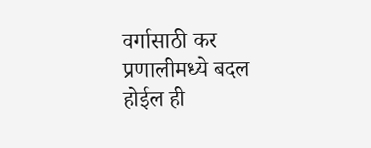वर्गासाठी कर प्रणालीमध्ये बदल होईल ही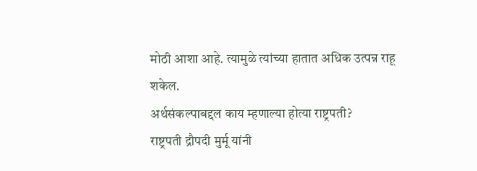मोठी आशा आहे. त्यामुळे त्यांच्या हातात अधिक उत्पन्न राहू शकेल.
अर्थसंकल्पाबद्दल काय म्हणाल्या होत्या राष्ट्रपती?
राष्ट्रपती द्रौपदी मुर्मू यांनी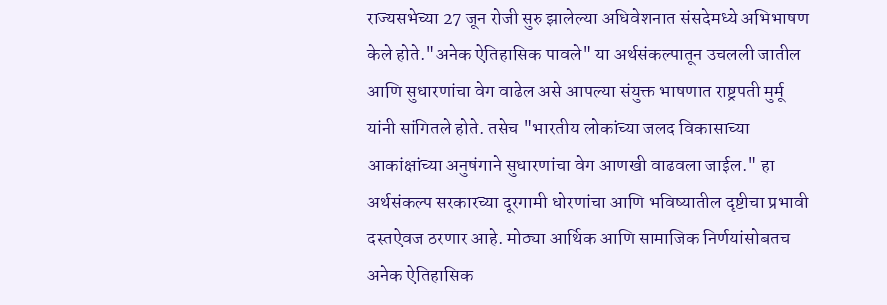राज्यसभेच्या 27 जून रोजी सुरु झालेल्या अधिवेशनात संसदेमध्ये अभिभाषण केले होते."अनेक ऐतिहासिक पावले" या अर्थसंकल्पातून उचलली जातील आणि सुधारणांचा वेग वाढेल असे आपल्या संयुक्त भाषणात राष्ट्रपती मुर्मू यांनी सांगितले होते. तसेच "भारतीय लोकांच्या जलद विकासाच्या आकांक्षांच्या अनुषंगाने सुधारणांचा वेग आणखी वाढवला जाईल." हा अर्थसंकल्प सरकारच्या दूरगामी धोरणांचा आणि भविष्यातील दृष्टीचा प्रभावी दस्तऐवज ठरणार आहे. मोठ्या आर्थिक आणि सामाजिक निर्णयांसोबतच अनेक ऐतिहासिक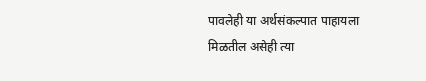पावलेही या अर्थसंकल्पात पाहायला मिळतील असेही त्या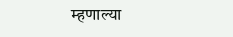म्हणाल्या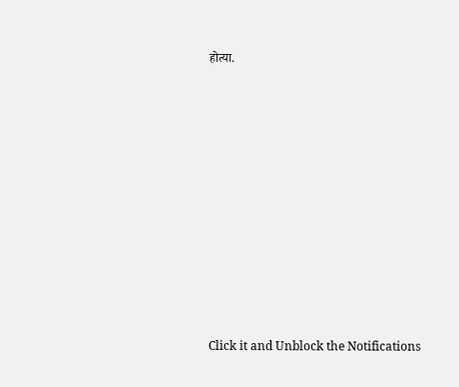होत्या.












Click it and Unblock the Notifications